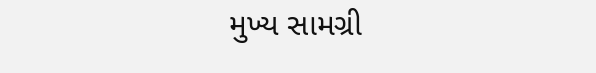મુખ્ય સામગ્રી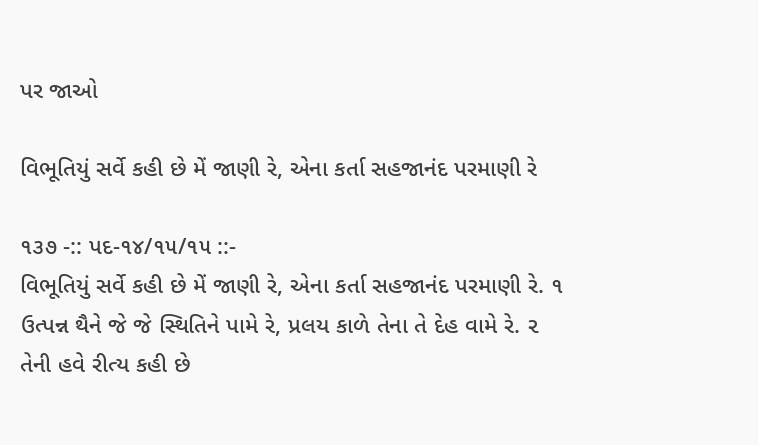પર જાઓ

વિભૂતિયું સર્વે કહી છે મેં જાણી રે, એના કર્તા સહજાનંદ પરમાણી રે

૧૩૭ -:: પદ-૧૪/૧૫/૧૫ ::-
વિભૂતિયું સર્વે કહી છે મેં જાણી રે, એના કર્તા સહજાનંદ પરમાણી રે. ૧
ઉત્પન્ન થૈને જે જે સ્થિતિને પામે રે, પ્રલય કાળે તેના તે દેહ વામે રે. ૨
તેની હવે રીત્ય કહી છે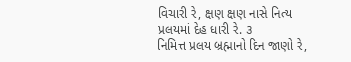વિચારી રે, ક્ષણ ક્ષણ નાસે નિત્ય પ્રલયમાં દેહ ધારી રે. ૩
નિમિત્ત પ્રલય બ્રહ્માનો દિન જાણો રે,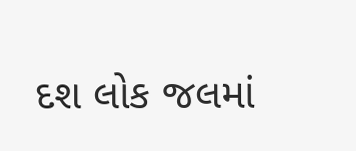દશ લોક જલમાં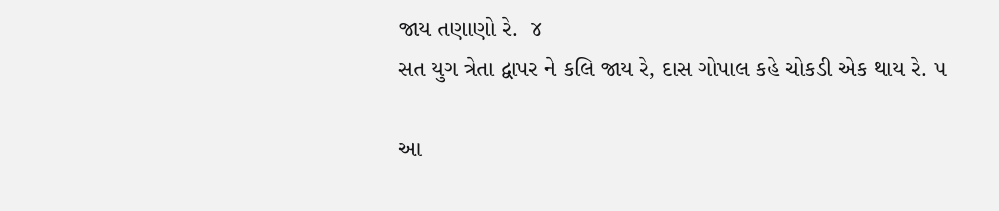જાય તણાણો રે.  ૪
સત યુગ ત્રેતા દ્વાપર ને કલિ જાય રે, દાસ ગોપાલ કહે ચોકડી એક થાય રે. ૫

આ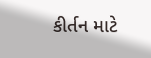કીર્તન માટે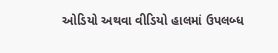ઓડિયો અથવા વીડિયો હાલમાં ઉપલબ્ધ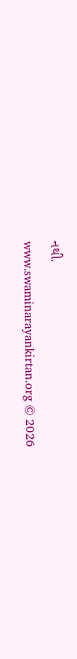નથી.
www.swaminarayankirtan.org © 2026